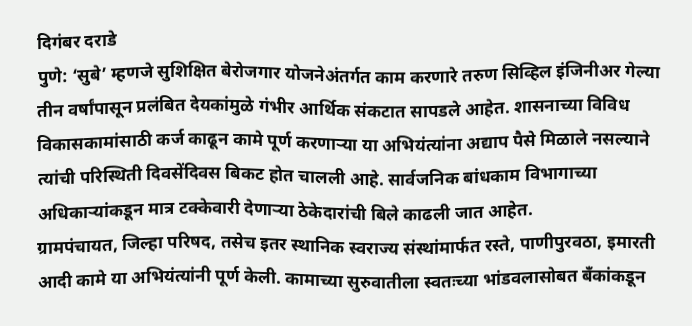दिगंबर दराडे
पुणे: ‘सुबे’ म्हणजे सुशिक्षित बेरोजगार योजनेअंतर्गत काम करणारे तरुण सिव्हिल इंजिनीअर गेल्या तीन वर्षांपासून प्रलंबित देयकांमुळे गंभीर आर्थिक संकटात सापडले आहेत. शासनाच्या विविध विकासकामांसाठी कर्ज काढून कामे पूर्ण करणाऱ्या या अभियंत्यांना अद्याप पैसे मिळाले नसल्याने त्यांची परिस्थिती दिवसेंदिवस बिकट होत चालली आहे. सार्वजनिक बांधकाम विभागाच्या अधिकाऱ्यांकडून मात्र टक्केवारी देणाऱ्या ठेकेदारांची बिले काढली जात आहेत.
ग्रामपंचायत, जिल्हा परिषद, तसेच इतर स्थानिक स्वराज्य संस्थांमार्फत रस्ते, पाणीपुरवठा, इमारती आदी कामे या अभियंत्यांनी पूर्ण केली. कामाच्या सुरुवातीला स्वतःच्या भांडवलासोबत बँकांकडून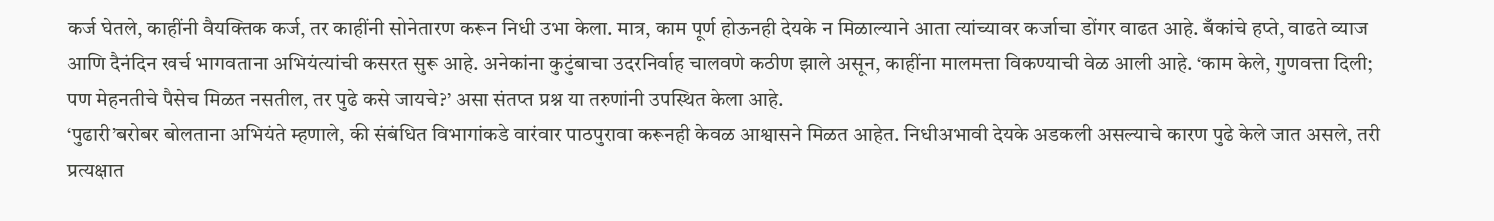कर्ज घेतले, काहींनी वैयक्तिक कर्ज, तर काहींनी सोनेतारण करून निधी उभा केला. मात्र, काम पूर्ण होऊनही देयके न मिळाल्याने आता त्यांच्यावर कर्जाचा डोंगर वाढत आहे. बँकांचे हप्ते, वाढते व्याज आणि दैनंदिन खर्च भागवताना अभियंत्यांची कसरत सुरू आहे. अनेकांना कुटुंबाचा उदरनिर्वाह चालवणे कठीण झाले असून, काहींना मालमत्ता विकण्याची वेळ आली आहे. ‘काम केले, गुणवत्ता दिली; पण मेहनतीचे पैसेच मिळत नसतील, तर पुढे कसे जायचे?’ असा संतप्त प्रश्न या तरुणांनी उपस्थित केला आहे.
‘पुढारी’बरोबर बोलताना अभियंते म्हणाले, की संबंधित विभागांकडे वारंवार पाठपुरावा करूनही केवळ आश्वासने मिळत आहेत. निधीअभावी देयके अडकली असल्याचे कारण पुढे केले जात असले, तरी प्रत्यक्षात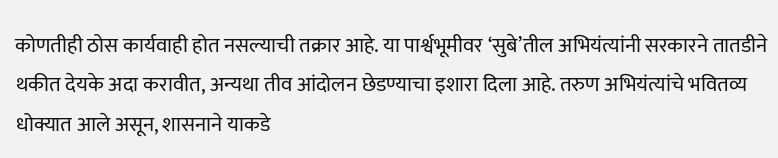कोणतीही ठोस कार्यवाही होत नसल्याची तक्रार आहे. या पार्श्वभूमीवर ‘सुबे’तील अभियंत्यांनी सरकारने तातडीने थकीत देयके अदा करावीत, अन्यथा तीव आंदोलन छेडण्याचा इशारा दिला आहे. तरुण अभियंत्यांचे भवितव्य धोक्यात आले असून, शासनाने याकडे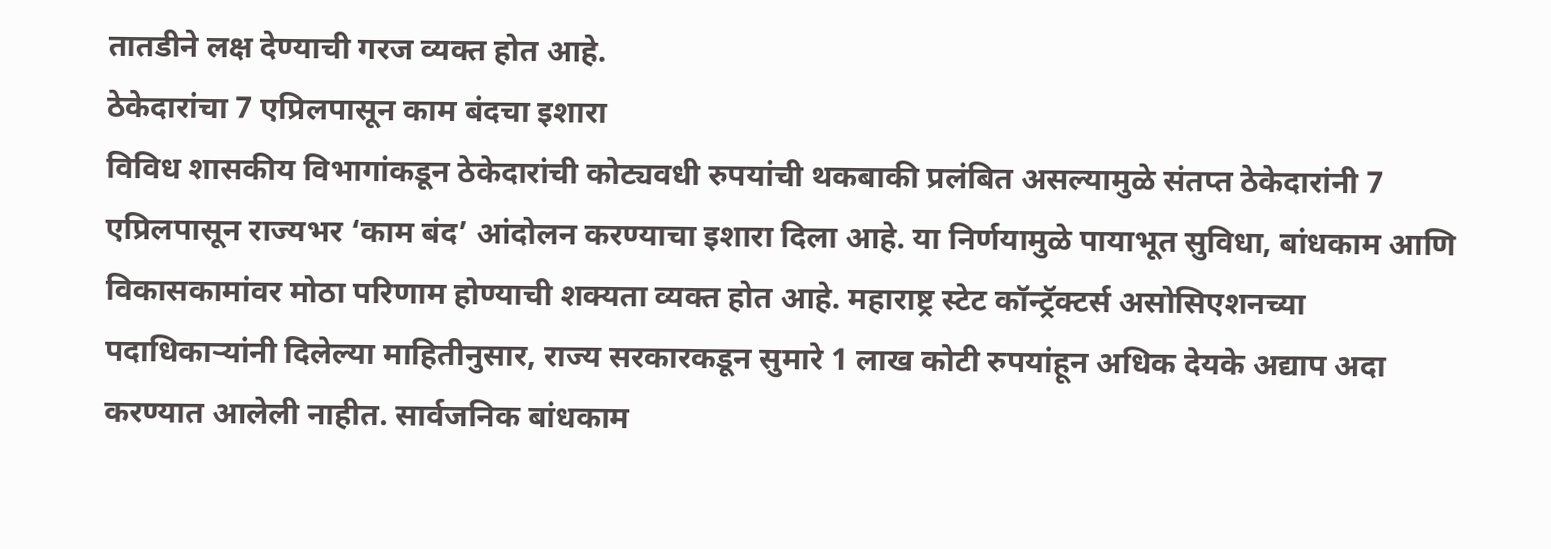तातडीने लक्ष देण्याची गरज व्यक्त होत आहे.
ठेकेदारांचा 7 एप्रिलपासून काम बंदचा इशारा
विविध शासकीय विभागांकडून ठेकेदारांची कोट्यवधी रुपयांची थकबाकी प्रलंबित असल्यामुळे संतप्त ठेकेदारांनी 7 एप्रिलपासून राज्यभर ‘काम बंद’ आंदोलन करण्याचा इशारा दिला आहे. या निर्णयामुळे पायाभूत सुविधा, बांधकाम आणि विकासकामांवर मोठा परिणाम होण्याची शक्यता व्यक्त होत आहे. महाराष्ट्र स्टेट कॉन्ट्रॅक्टर्स असोसिएशनच्या पदाधिकाऱ्यांनी दिलेल्या माहितीनुसार, राज्य सरकारकडून सुमारे 1 लाख कोटी रुपयांहून अधिक देयके अद्याप अदा करण्यात आलेली नाहीत. सार्वजनिक बांधकाम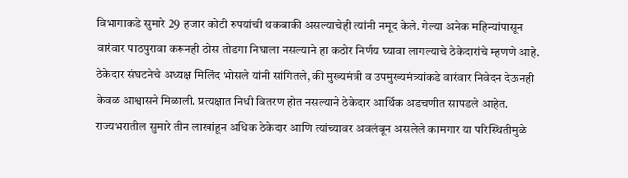विभागाकडे सुमारे 29 हजार कोटी रुपयांची थकबाकी असल्याचेही त्यांनी नमूद केले. गेल्या अनेक महिन्यांपासून वारंवार पाठपुरावा करूनही ठोस तोडगा निघाला नसल्याने हा कठोर निर्णय घ्यावा लागल्याचे ठेकेदारांचे म्हणणे आहे.
ठेकेदार संघटनेचे अध्यक्ष मिलिंद भोसले यांनी सांगितले, की मुख्यमंत्री व उपमुख्यमंत्र्यांकडे वारंवार निवेदन देऊनही केवळ आश्वासने मिळाली. प्रत्यक्षात निधी वितरण होत नसल्याने ठेकेदार आर्थिक अडचणीत सापडले आहेत. राज्यभरातील सुमारे तीन लाखांहून अधिक ठेकेदार आणि त्यांच्यावर अवलंबून असलेले कामगार या परिस्थितीमुळे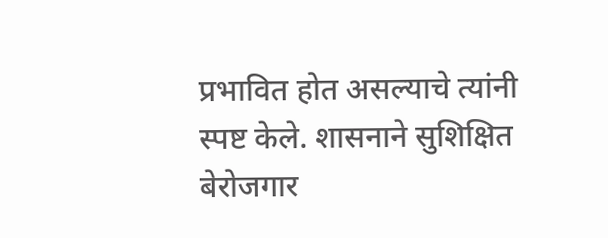प्रभावित होत असल्याचे त्यांनी स्पष्ट केले. शासनाने सुशिक्षित बेरोजगार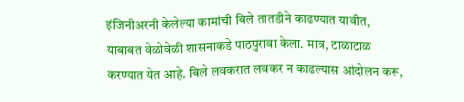इंजिनीअरनी केलेल्या कामांची बिले तातडीने काढण्यात यावीत, याबाबत वेळोवेळी शासनाकडे पाठपुरावा केला. मात्र, टाळाटाळ करण्यात येत आहे. बिले लवकरात लवकर न काढल्यास आंदोलन करू,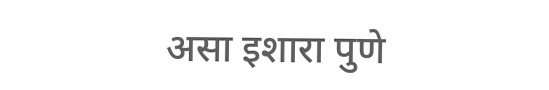असा इशारा पुणे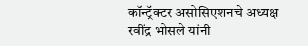कॉन्ट्रॅक्टर असोसिएशनचे अध्यक्ष रवींद्र भोसले यांनी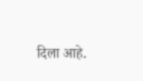दिला आहे.